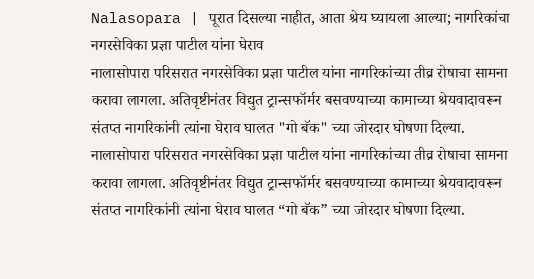Nalasopara | पूरात दिसल्या नाहीत, आता श्रेय घ्यायला आल्या; नागरिकांचा नगरसेविका प्रज्ञा पाटील यांना घेराव
नालासोपारा परिसरात नगरसेविका प्रज्ञा पाटील यांना नागरिकांच्या तीव्र रोषाचा सामना करावा लागला. अतिवृष्टीनंतर विद्युत ट्रान्सफॉर्मर बसवण्याच्या कामाच्या श्रेयवादावरून संतप्त नागरिकांनी त्यांना घेराव घालत "गो बॅक" च्या जोरदार घोषणा दिल्या.
नालासोपारा परिसरात नगरसेविका प्रज्ञा पाटील यांना नागरिकांच्या तीव्र रोषाचा सामना करावा लागला. अतिवृष्टीनंतर विद्युत ट्रान्सफॉर्मर बसवण्याच्या कामाच्या श्रेयवादावरून संतप्त नागरिकांनी त्यांना घेराव घालत “गो बॅक” च्या जोरदार घोषणा दिल्या.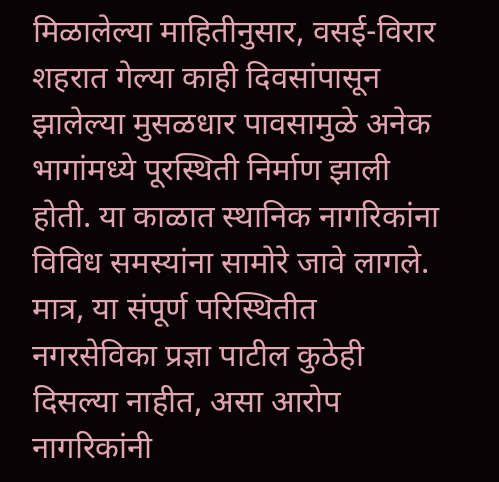मिळालेल्या माहितीनुसार, वसई-विरार शहरात गेल्या काही दिवसांपासून झालेल्या मुसळधार पावसामुळे अनेक भागांमध्ये पूरस्थिती निर्माण झाली होती. या काळात स्थानिक नागरिकांना विविध समस्यांना सामोरे जावे लागले. मात्र, या संपूर्ण परिस्थितीत नगरसेविका प्रज्ञा पाटील कुठेही दिसल्या नाहीत, असा आरोप नागरिकांनी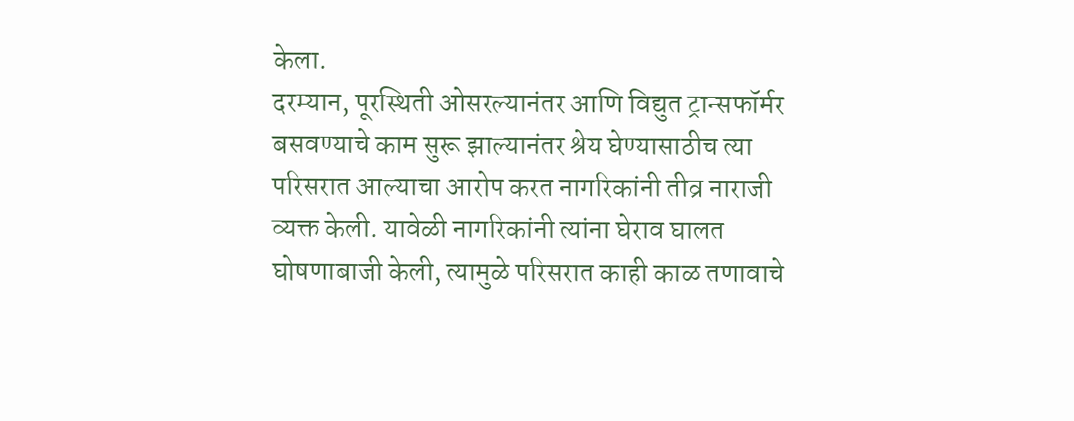केला.
दरम्यान, पूरस्थिती ओसरल्यानंतर आणि विद्युत ट्रान्सफॉर्मर बसवण्याचे काम सुरू झाल्यानंतर श्रेय घेण्यासाठीच त्या परिसरात आल्याचा आरोप करत नागरिकांनी तीव्र नाराजी व्यक्त केली. यावेळी नागरिकांनी त्यांना घेराव घालत घोषणाबाजी केली, त्यामुळे परिसरात काही काळ तणावाचे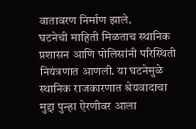वातावरण निर्माण झाले.
घटनेची माहिती मिळताच स्थानिक प्रशासन आणि पोलिसांनी परिस्थिती नियंत्रणात आणली. या घटनेमुळे स्थानिक राजकारणात श्रेयवादाचा मुद्दा पुन्हा ऐरणीवर आला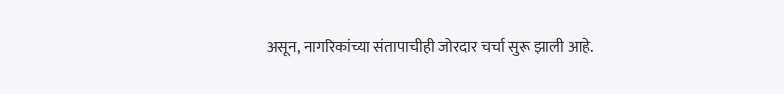असून, नागरिकांच्या संतापाचीही जोरदार चर्चा सुरू झाली आहे.